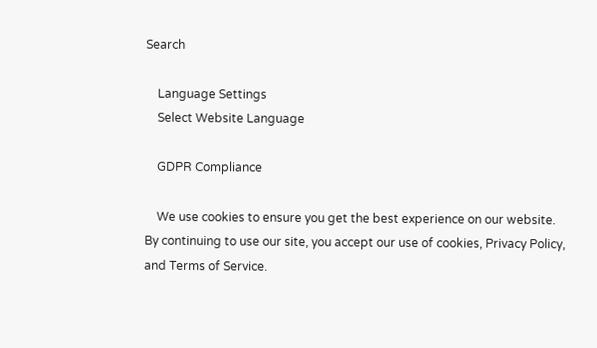Search

    Language Settings
    Select Website Language

    GDPR Compliance

    We use cookies to ensure you get the best experience on our website. By continuing to use our site, you accept our use of cookies, Privacy Policy, and Terms of Service.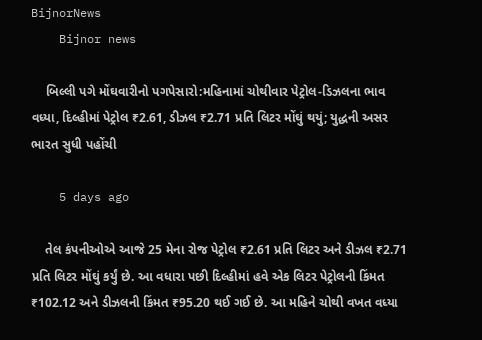BijnorNews
    Bijnor news

    બિલ્લી પગે મોંઘવારીનો પગપેસારો:મહિનામાં ચોથીવાર પેટ્રોલ-ડિઝલના ભાવ વધ્યા, દિલ્હીમાં પેટ્રોલ ₹2.61, ડીઝલ ₹2.71 પ્રતિ લિટર મોંઘું થયું; યુદ્ધની અસર ભારત સુધી પહોંચી

    5 days ago

    તેલ કંપનીઓએ આજે 25 મેના રોજ પેટ્રોલ ₹2.61 પ્રતિ લિટર અને ડીઝલ ₹2.71 પ્રતિ લિટર મોંઘું કર્યું છે. આ વધારા પછી દિલ્હીમાં હવે એક લિટર પેટ્રોલની કિંમત ₹102.12 અને ડીઝલની કિંમત ₹95.20 થઈ ગઈ છે. આ મહિને ચોથી વખત વધ્યા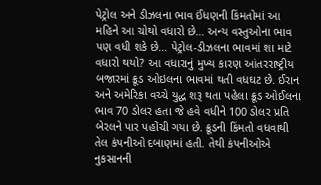પેટ્રોલ અને ડીઝલના ભાવ ઈંધણની કિંમતોમાં આ મહિને આ ચોથો વધારો છે… અન્ય વસ્તુઓના ભાવ પણ વધી શકે છે… પેટ્રોલ-ડીઝલના ભાવમાં શા માટે વધારો થયો? આ વધારાનું મુખ્ય કારણ આંતરરાષ્ટ્રીય બજારમાં ક્રૂડ ઓઇલના ભાવમાં થતી વધઘટ છે. ઈરાન અને અમેરિકા વચ્ચે યુદ્ધ શરૂ થતા પહેલા ક્રૂડ ઓઈલના ભાવ 70 ડોલર હતા જે હવે વધીને 100 ડોલર પ્રતિ બેરલને પાર પહોંચી ગયા છે. ક્રૂડની કિંમતો વધવાથી તેલ કંપનીઓ દબાણમાં હતી. તેથી કંપનીઓએ નુકસાનની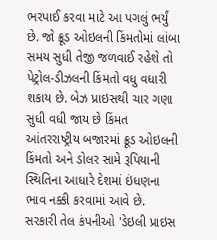ભરપાઈ કરવા માટે આ પગલું ભર્યું છે. જો ક્રૂડ ઓઇલની કિંમતોમાં લાંબા સમય સુધી તેજી જળવાઈ રહેશે તો પેટ્રોલ-ડીઝલની કિંમતો વધુ વધારી શકાય છે. બેઝ પ્રાઇસથી ચાર ગણા સુધી વધી જાય છે કિંમત આંતરરાષ્ટ્રીય બજારમાં ક્રૂડ ઓઇલની કિંમતો અને ડોલર સામે રૂપિયાની સ્થિતિના આધારે દેશમાં ઇંધણના ભાવ નક્કી કરવામાં આવે છે. સરકારી તેલ કંપનીઓ 'ડેઇલી પ્રાઇસ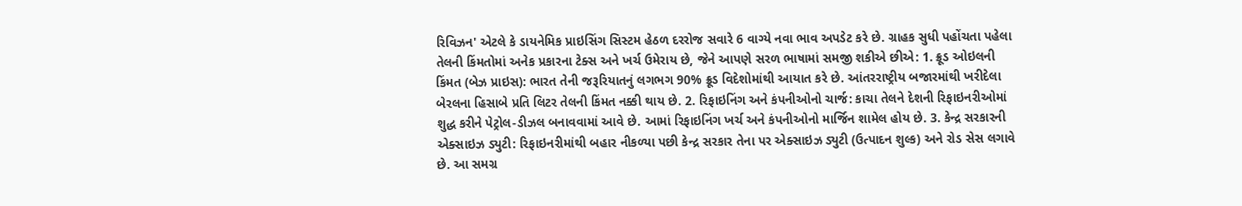રિવિઝન' એટલે કે ડાયનેમિક પ્રાઇસિંગ સિસ્ટમ હેઠળ દરરોજ સવારે 6 વાગ્યે નવા ભાવ અપડેટ કરે છે. ગ્રાહક સુધી પહોંચતા પહેલા તેલની કિંમતોમાં અનેક પ્રકારના ટેક્સ અને ખર્ચ ઉમેરાય છે, જેને આપણે સરળ ભાષામાં સમજી શકીએ છીએ: 1. ક્રૂડ ઓઇલની કિંમત (બેઝ પ્રાઇસ): ભારત તેની જરૂરિયાતનું લગભગ 90% ક્રૂડ વિદેશોમાંથી આયાત કરે છે. આંતરરાષ્ટ્રીય બજારમાંથી ખરીદેલા બેરલના હિસાબે પ્રતિ લિટર તેલની કિંમત નક્કી થાય છે. 2. રિફાઇનિંગ અને કંપનીઓનો ચાર્જ: કાચા તેલને દેશની રિફાઇનરીઓમાં શુદ્ધ કરીને પેટ્રોલ-ડીઝલ બનાવવામાં આવે છે. આમાં રિફાઇનિંગ ખર્ચ અને કંપનીઓનો માર્જિન શામેલ હોય છે. 3. કેન્દ્ર સરકારની એક્સાઇઝ ડ્યુટી: રિફાઇનરીમાંથી બહાર નીકળ્યા પછી કેન્દ્ર સરકાર તેના પર એક્સાઇઝ ડ્યુટી (ઉત્પાદન શુલ્ક) અને રોડ સેસ લગાવે છે. આ સમગ્ર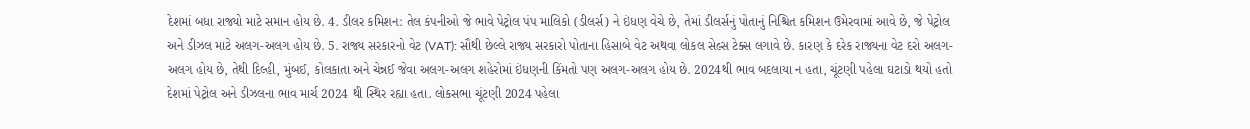દેશમાં બધા રાજ્યો માટે સમાન હોય છે. 4. ડીલર કમિશન: તેલ કંપનીઓ જે ભાવે પેટ્રોલ પંપ માલિકો (ડીલર્સ) ને ઇંધણ વેચે છે, તેમાં ડીલર્સનું પોતાનું નિશ્ચિત કમિશન ઉમેરવામાં આવે છે, જે પેટ્રોલ અને ડીઝલ માટે અલગ-અલગ હોય છે. 5. રાજ્ય સરકારનો વેટ (VAT): સૌથી છેલ્લે રાજ્ય સરકારો પોતાના હિસાબે વેટ અથવા લોકલ સેલ્સ ટેક્સ લગાવે છે. કારણ કે દરેક રાજ્યના વેટ દરો અલગ-અલગ હોય છે, તેથી દિલ્હી, મુંબઈ, કોલકાતા અને ચેન્નઈ જેવા અલગ-અલગ શહેરોમાં ઇંધણની કિંમતો પણ અલગ-અલગ હોય છે. 2024થી ભાવ બદલાયા ન હતા, ચૂંટણી પહેલા ઘટાડો થયો હતો દેશમાં પેટ્રોલ અને ડીઝલના ભાવ માર્ચ 2024 થી સ્થિર રહ્યા હતા. લોકસભા ચૂંટણી 2024 પહેલા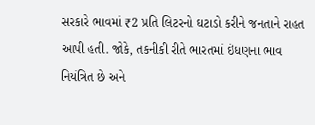સરકારે ભાવમાં ₹2 પ્રતિ લિટરનો ઘટાડો કરીને જનતાને રાહત આપી હતી. જોકે, તકનીકી રીતે ભારતમાં ઇંધણના ભાવ નિયંત્રિત છે અને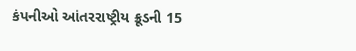કંપનીઓ આંતરરાષ્ટ્રીય ક્રૂડની 15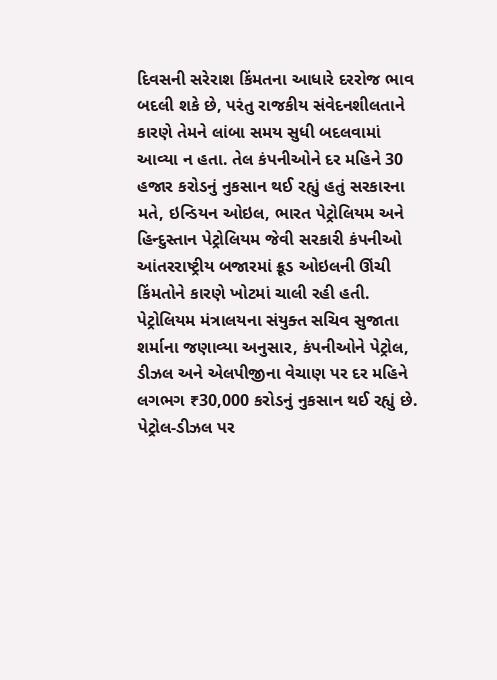દિવસની સરેરાશ કિંમતના આધારે દરરોજ ભાવ બદલી શકે છે, પરંતુ રાજકીય સંવેદનશીલતાને કારણે તેમને લાંબા સમય સુધી બદલવામાં આવ્યા ન હતા. તેલ કંપનીઓને દર મહિને 30 હજાર કરોડનું નુકસાન થઈ રહ્યું હતું સરકારના મતે, ઇન્ડિયન ઓઇલ, ભારત પેટ્રોલિયમ અને હિન્દુસ્તાન પેટ્રોલિયમ જેવી સરકારી કંપનીઓ આંતરરાષ્ટ્રીય બજારમાં ક્રૂડ ઓઇલની ઊંચી કિંમતોને કારણે ખોટમાં ચાલી રહી હતી. પેટ્રોલિયમ મંત્રાલયના સંયુક્ત સચિવ સુજાતા શર્માના જણાવ્યા અનુસાર, કંપનીઓને પેટ્રોલ, ડીઝલ અને એલપીજીના વેચાણ પર દર મહિને લગભગ ₹30,000 કરોડનું નુકસાન થઈ રહ્યું છે. પેટ્રોલ-ડીઝલ પર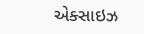એક્સાઇઝ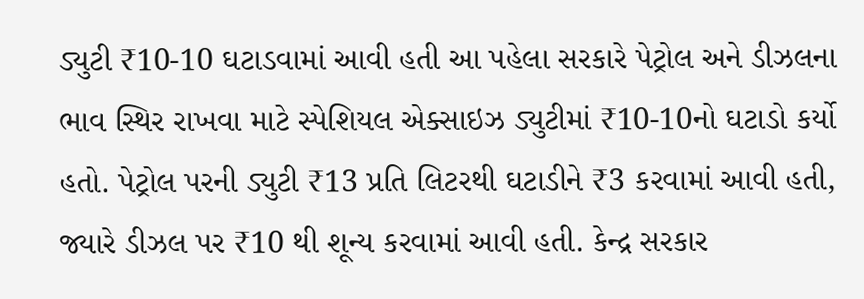ડ્યુટી ₹10-10 ઘટાડવામાં આવી હતી આ પહેલા સરકારે પેટ્રોલ અને ડીઝલના ભાવ સ્થિર રાખવા માટે સ્પેશિયલ એક્સાઇઝ ડ્યુટીમાં ₹10-10નો ઘટાડો કર્યો હતો. પેટ્રોલ પરની ડ્યુટી ₹13 પ્રતિ લિટરથી ઘટાડીને ₹3 કરવામાં આવી હતી, જ્યારે ડીઝલ પર ₹10 થી શૂન્ય કરવામાં આવી હતી. કેન્દ્ર સરકાર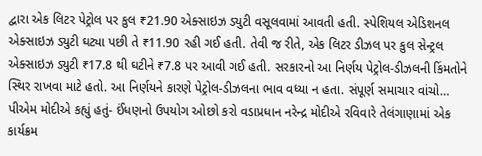દ્વારા એક લિટર પેટ્રોલ પર કુલ ₹21.90 એક્સાઇઝ ડ્યુટી વસૂલવામાં આવતી હતી. સ્પેશિયલ એડિશનલ એક્સાઇઝ ડ્યુટી ઘટ્યા પછી તે ₹11.90 રહી ગઈ હતી. તેવી જ રીતે, એક લિટર ડીઝલ પર કુલ સેન્ટ્રલ એક્સાઇઝ ડ્યુટી ₹17.8 થી ઘટીને ₹7.8 પર આવી ગઈ હતી. સરકારનો આ નિર્ણય પેટ્રોલ-ડીઝલની કિંમતોને સ્થિર રાખવા માટે હતો. આ નિર્ણયને કારણે પેટ્રોલ-ડીઝલના ભાવ વધ્યા ન હતા. સંપૂર્ણ સમાચાર વાંચો… પીએમ મોદીએ કહ્યું હતું- ઈંધણનો ઉપયોગ ઓછો કરો વડાપ્રધાન નરેન્દ્ર મોદીએ રવિવારે તેલંગાણામાં એક કાર્યક્રમ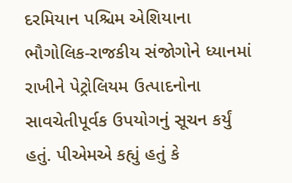દરમિયાન પશ્ચિમ એશિયાના ભૌગોલિક-રાજકીય સંજોગોને ધ્યાનમાં રાખીને પેટ્રોલિયમ ઉત્પાદનોના સાવચેતીપૂર્વક ઉપયોગનું સૂચન કર્યું હતું. પીએમએ કહ્યું હતું કે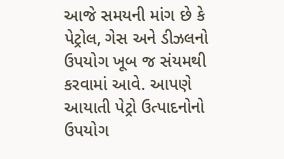આજે સમયની માંગ છે કે પેટ્રોલ, ગેસ અને ડીઝલનો ઉપયોગ ખૂબ જ સંયમથી કરવામાં આવે. આપણે આયાતી પેટ્રો ઉત્પાદનોનો ઉપયોગ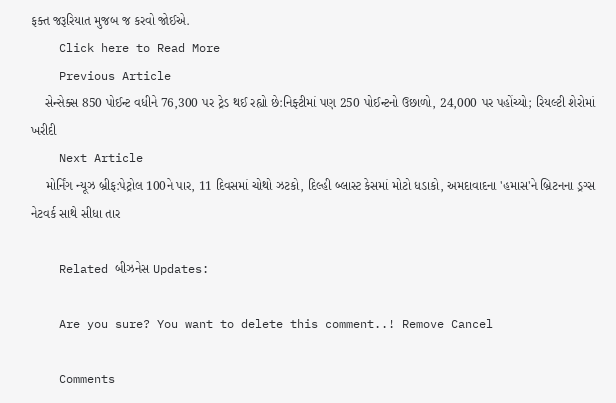ફક્ત જરૂરિયાત મુજબ જ કરવો જોઈએ.
    Click here to Read More
    Previous Article
    સેન્સેક્સ 850 પોઈન્ટ વધીને 76,300 પર ટ્રેડ થઈ રહ્યો છે:નિફ્ટીમાં પણ 250 પોઈન્ટનો ઉછાળો, 24,000 પર પહોંચ્યો; રિયલ્ટી શેરોમાં ખરીદી
    Next Article
    મોર્નિંગ ન્યૂઝ બ્રીફ:પેટ્રોલ 100ને પાર, 11 દિવસમાં ચોથો ઝટકો, દિલ્હી બ્લાસ્ટ કેસમાં મોટો ધડાકો, અમદાવાદના 'હમાસ'ને બ્રિટનના ડ્રગ્સ નેટવર્ક સાથે સીધા તાર

    Related બીઝનેસ Updates:

    Are you sure? You want to delete this comment..! Remove Cancel

    Comments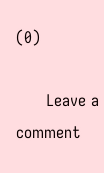(0)

      Leave a comment